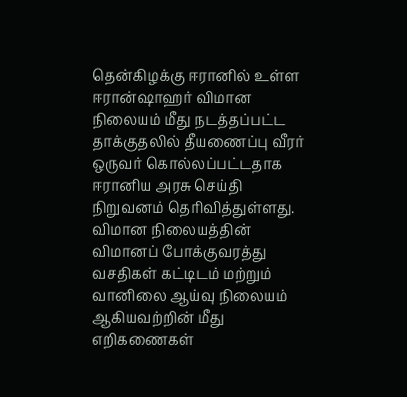தென்கிழக்கு ஈரானில் உள்ள ஈரான்ஷாஹர் விமான நிலையம் மீது நடத்தப்பட்ட தாக்குதலில் தீயணைப்பு வீரர் ஒருவர் கொல்லப்பட்டதாக ஈரானிய அரசு செய்தி நிறுவனம் தெரிவித்துள்ளது.
விமான நிலையத்தின் விமானப் போக்குவரத்து வசதிகள் கட்டிடம் மற்றும் வானிலை ஆய்வு நிலையம் ஆகியவற்றின் மீது எறிகணைகள்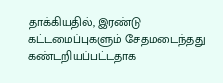தாக்கியதில், இரண்டு கட்டமைப்புகளும் சேதமடைந்தது கண்டறியப்பட்டதாக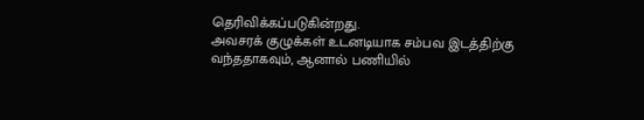தெரிவிக்கப்படுகின்றது.
அவசரக் குழுக்கள் உடனடியாக சம்பவ இடத்திற்கு வந்ததாகவும், ஆனால் பணியில்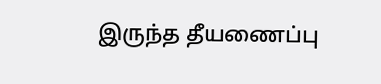இருந்த தீயணைப்பு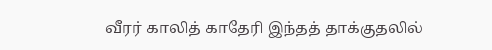வீரர் காலித் காதேரி இந்தத் தாக்குதலில்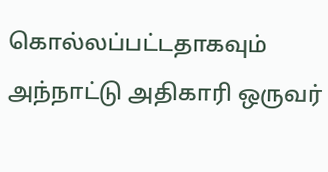கொல்லப்பட்டதாகவும் அந்நாட்டு அதிகாரி ஒருவர்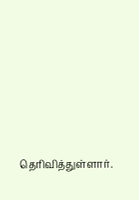தெரிவித்துள்ளார்.